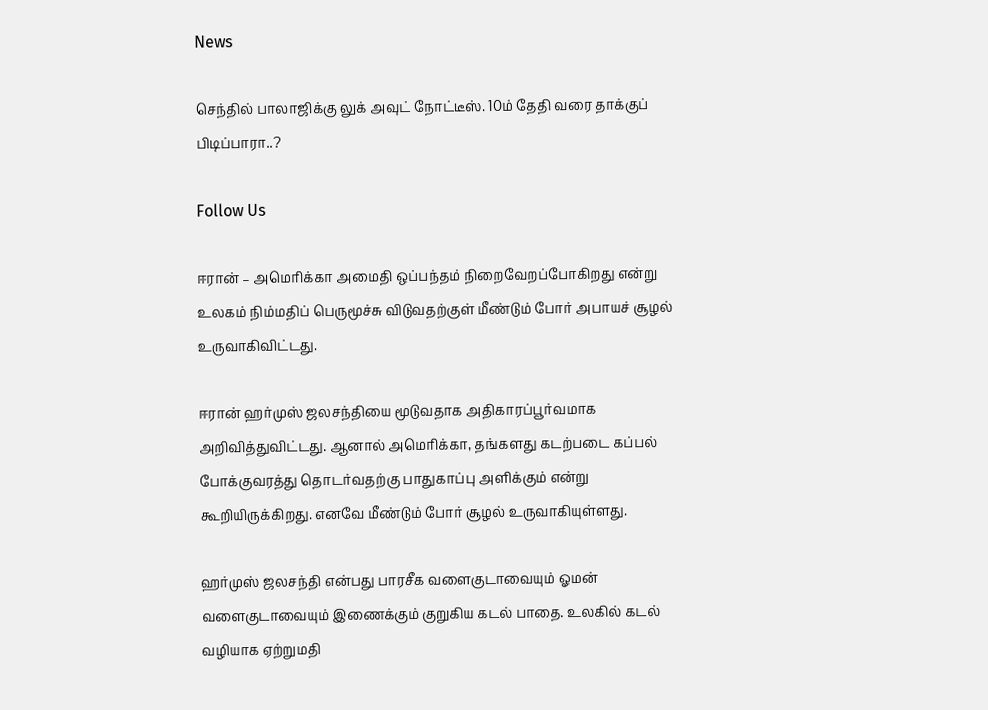News

செந்தில் பாலாஜிக்கு லுக் அவுட் நோட்டீஸ். 10ம் தேதி வரை தாக்குப் பிடிப்பாரா..?

Follow Us

ஈரான் – அமெரிக்கா அமைதி ஒப்பந்தம் நிறைவேறப்போகிறது என்று உலகம் நிம்மதிப் பெருமூச்சு விடுவதற்குள் மீண்டும் போர் அபாயச் சூழல் உருவாகிவிட்டது.

ஈரான் ஹர்முஸ் ஜலசந்தியை மூடுவதாக அதிகாரப்பூர்வமாக அறிவித்துவிட்டது. ஆனால் அமெரிக்கா, தங்களது கடற்படை கப்பல் போக்குவரத்து தொடர்வதற்கு பாதுகாப்பு அளிக்கும் என்று கூறியிருக்கிறது. எனவே மீண்டும் போர் சூழல் உருவாகியுள்ளது.

ஹர்முஸ் ஜலசந்தி என்பது பாரசீக வளைகுடாவையும் ஓமன் வளைகுடாவையும் இணைக்கும் குறுகிய கடல் பாதை. உலகில் கடல் வழியாக ஏற்றுமதி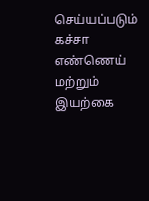செய்யப்படும் கச்சா எண்ணெய் மற்றும் இயற்கை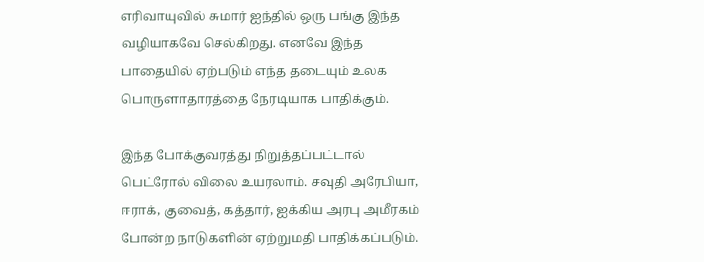எரிவாயுவில் சுமார் ஐந்தில் ஒரு பங்கு இந்த வழியாகவே செல்கிறது. எனவே இந்த பாதையில் ஏற்படும் எந்த தடையும் உலக பொருளாதாரத்தை நேரடியாக பாதிக்கும்.

இந்த போக்குவரத்து நிறுத்தப்பட்டால் பெட்ரோல் விலை உயரலாம். சவுதி அரேபியா, ஈராக், குவைத், கத்தார், ஐக்கிய அரபு அமீரகம் போன்ற நாடுகளின் ஏற்றுமதி பாதிக்கப்படும்.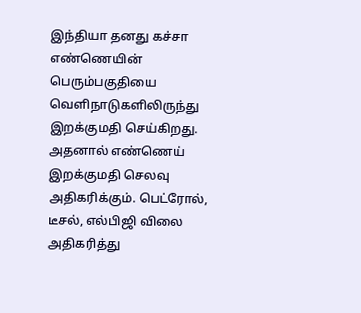இந்தியா தனது கச்சா எண்ணெயின் பெரும்பகுதியை வெளிநாடுகளிலிருந்து இறக்குமதி செய்கிறது. அதனால் எண்ணெய் இறக்குமதி செலவு அதிகரிக்கும். பெட்ரோல், டீசல், எல்பிஜி விலை அதிகரித்து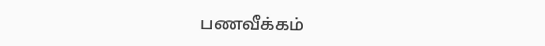பணவீக்கம்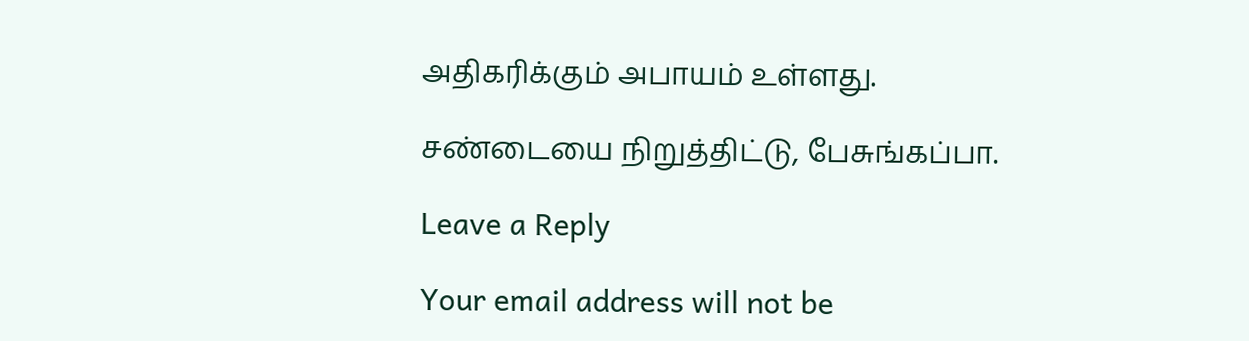அதிகரிக்கும் அபாயம் உள்ளது.

சண்டையை நிறுத்திட்டு, பேசுங்கப்பா.

Leave a Reply

Your email address will not be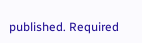published. Required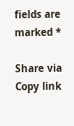fields are marked *

Share via
Copy link